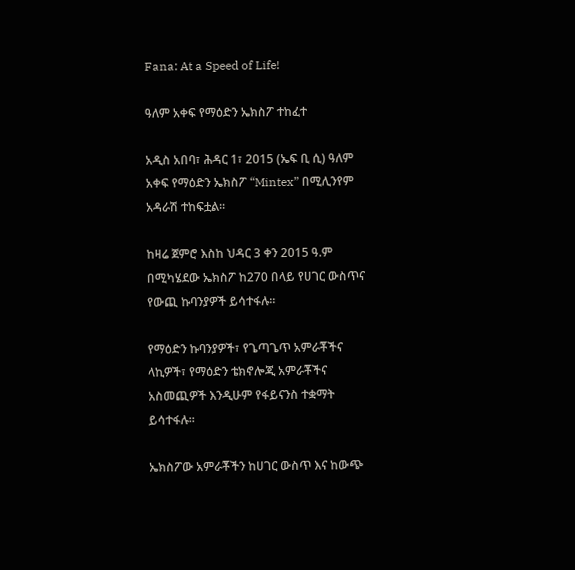Fana: At a Speed of Life!

ዓለም አቀፍ የማዕድን ኤክስፖ ተከፈተ

አዲስ አበባ፣ ሕዳር 1፣ 2015 (ኤፍ ቢ ሲ) ዓለም አቀፍ የማዕድን ኤክስፖ “Mintex” በሚሊንየም አዳራሽ ተከፍቷል፡፡

ከዛሬ ጀምሮ እስከ ህዳር 3 ቀን 2015 ዓ.ም በሚካሄደው ኤክስፖ ከ270 በላይ የሀገር ውስጥና የውጪ ኩባንያዎች ይሳተፋሉ።

የማዕድን ኩባንያዎች፣ የጌጣጌጥ አምራቾችና ላኪዎች፣ የማዕድን ቴክኖሎጂ አምራቾችና አስመጪዎች እንዲሁም የፋይናንስ ተቋማት ይሳተፋሉ።

ኤክስፖው አምራቾችን ከሀገር ውስጥ እና ከውጭ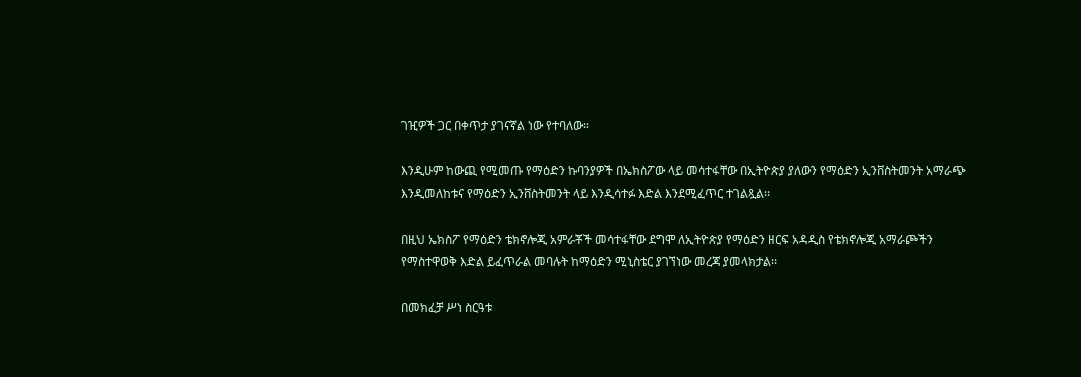ገዢዎች ጋር በቀጥታ ያገናኛል ነው የተባለው።

እንዲሁም ከውጪ የሚመጡ የማዕድን ኩባንያዎች በኤክስፖው ላይ መሳተፋቸው በኢትዮጵያ ያለውን የማዕድን ኢንቨስትመንት አማራጭ እንዲመለከቱና የማዕድን ኢንቨስትመንት ላይ እንዲሳተፉ እድል እንደሚፈጥር ተገልጿል፡፡

በዚህ ኤክስፖ የማዕድን ቴክኖሎጂ አምራቾች መሳተፋቸው ደግሞ ለኢትዮጵያ የማዕድን ዘርፍ አዳዲስ የቴክኖሎጂ አማራጮችን የማስተዋወቅ እድል ይፈጥራል መባሉት ከማዕድን ሚኒስቴር ያገኘነው መረጃ ያመላክታል፡፡

በመክፈቻ ሥነ ስርዓቱ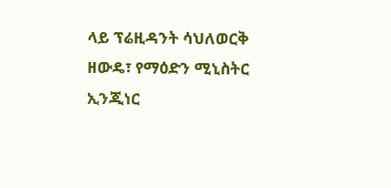ላይ ፕሬዚዳንት ሳህለወርቅ ዘውዴ፣ የማዕድን ሚኒስትር ኢንጂነር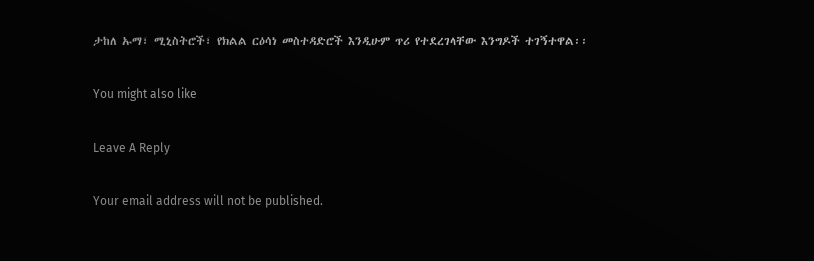ታከለ ኡማ፣ ሚኒስትሮች፣ የክልል ርዕሳነ መስተዳድሮች እንዲሁም ጥሪ የተደረገላቸው እንግዶች ተገኝተዋል፡፡

You might also like

Leave A Reply

Your email address will not be published.